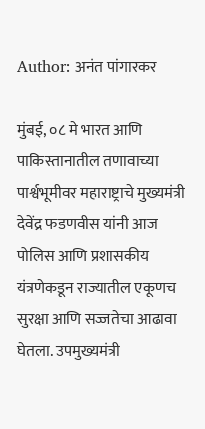Author: अनंत पांगारकर

मुंबई, ०८ मे भारत आणि पाकिस्तानातील तणावाच्या पार्श्वभूमीवर महाराष्ट्राचे मुख्यमंत्री देवेंद्र फडणवीस यांनी आज पोलिस आणि प्रशासकीय यंत्रणेकडून राज्यातील एकूणच सुरक्षा आणि सज्जतेचा आढावा घेतला. उपमुख्यमंत्री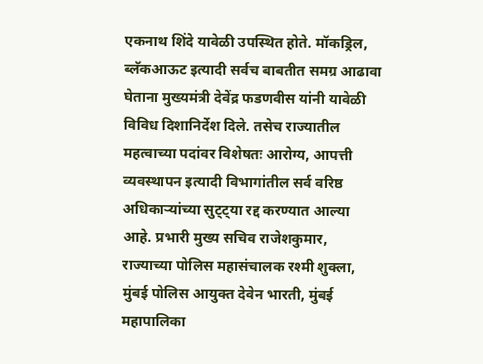एकनाथ शिंदे यावेळी उपस्थित होते. मॉकड्रिल, ब्लॅकआऊट इत्यादी सर्वच बाबतीत समग्र आढावा घेताना मुख्यमंत्री देवेंद्र फडणवीस यांनी यावेळी विविध दिशानिर्देश दिले. तसेच राज्यातील महत्वाच्या पदांवर विशेषतः आरोग्य, आपत्ती व्यवस्थापन इत्यादी विभागांतील सर्व वरिष्ठ अधिकाऱ्यांच्या सुट्ट्या रद्द करण्यात आल्या आहे. प्रभारी मुख्य सचिव राजेशकुमार, राज्याच्या पोलिस महासंचालक रश्मी शुक्ला, मुंबई पोलिस आयुक्त देवेन भारती, मुंबई महापालिका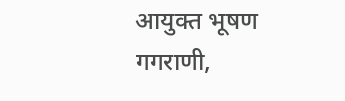आयुक्त भूषण गगराणी,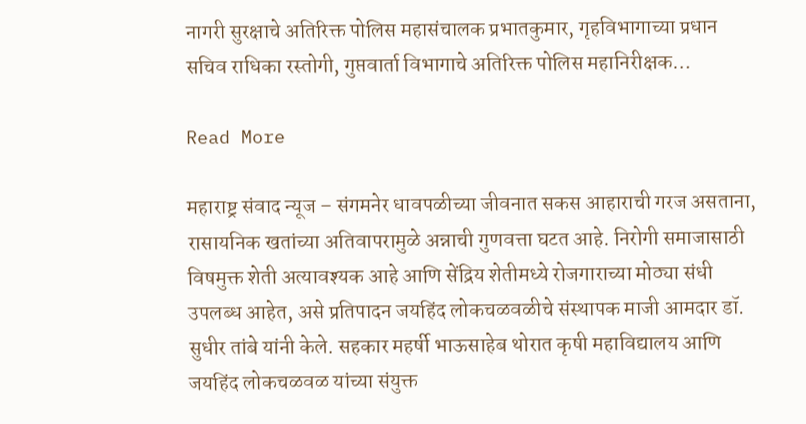नागरी सुरक्षाचे अतिरिक्त पोलिस महासंचालक प्रभातकुमार, गृहविभागाच्या प्रधान सचिव राधिका रस्तोगी, गुप्तवार्ता विभागाचे अतिरिक्त पोलिस महानिरीक्षक…

Read More

महाराष्ट्र संवाद न्यूज – संगमनेर धावपळीच्या जीवनात सकस आहाराची गरज असताना, रासायनिक खतांच्या अतिवापरामुळे अन्नाची गुणवत्ता घटत आहे. निरोगी समाजासाठी विषमुक्त शेती अत्यावश्यक आहे आणि सेंद्रिय शेतीमध्ये रोजगाराच्या मोठ्या संधी उपलब्ध आहेत, असे प्रतिपादन जयहिंद लोकचळवळीचे संस्थापक माजी आमदार डॉ. सुधीर तांबे यांनी केले. सहकार महर्षी भाऊसाहेब थोरात कृषी महाविद्यालय आणि जयहिंद लोकचळवळ यांच्या संयुक्त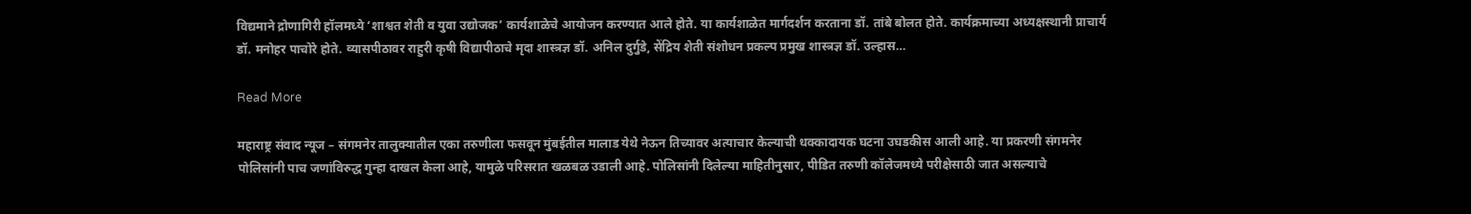विद्यमाने द्रोणागिरी हॉलमध्ये ‘शाश्वत शेती व युवा उद्योजक’ कार्यशाळेचे आयोजन करण्यात आले होते. या कार्यशाळेत मार्गदर्शन करताना डॉ. तांबे बोलत होते. कार्यक्रमाच्या अध्यक्षस्थानी प्राचार्य डॉ. मनोहर पाचोरे होते. व्यासपीठावर राहुरी कृषी विद्यापीठाचे मृदा शास्त्रज्ञ डॉ. अनिल दुर्गुडे, सेंद्रिय शेती संशोधन प्रकल्प प्रमुख शास्त्रज्ञ डॉ. उल्हास…

Read More

महाराष्ट्र संवाद न्यूज – संगमनेर तालुक्यातील एका तरुणीला फसवून मुंबईतील मालाड येथे नेऊन तिच्यावर अत्याचार केल्याची धक्कादायक घटना उघडकीस आली आहे. या प्रकरणी संगमनेर पोलिसांनी पाच जणांविरुद्ध गुन्हा दाखल केला आहे, यामुळे परिसरात खळबळ उडाली आहे. पोलिसांनी दिलेल्या माहितीनुसार, पीडित तरुणी कॉलेजमध्ये परीक्षेसाठी जात असल्याचे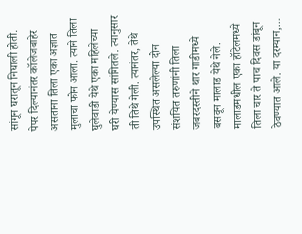सांगून घरातून निघाली होती. पेपर दिल्यानंतर कॉलेजबाहेर असताना तिला एका अज्ञात मुलाचा फोन आला. त्याने तिला घुलेवाडी येथे एका महिलेच्या घरी येण्यास सांगितले. त्यानुसार ती तिथे गेली. त्यानंतर, तेथे उपस्थित असलेल्या दोन संशयित तरुणांनी तिला जबरदस्तीने थार गाडीमध्ये बसवून मालाड येथे नेले. मालाडमधील एका हॉटेलमध्ये तिला चार ते पाच दिवस डांबून ठेवण्यात आले. या दरम्यान,…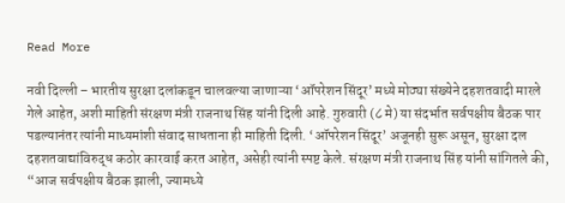Read More

नवी दिल्ली – भारतीय सुरक्षा दलांकडून चालवल्या जाणाऱ्या ‘ऑपरेशन सिंदूर’ मध्ये मोठ्या संख्येने दहशतवादी मारले गेले आहेत, अशी माहिती संरक्षण मंत्री राजनाथ सिंह यांनी दिली आहे. गुरुवारी (८ मे) या संदर्भात सर्वपक्षीय बैठक पार पडल्यानंतर त्यांनी माध्यमांशी संवाद साधताना ही माहिती दिली. ‘ऑपरेशन सिंदूर’ अजूनही सुरू असून, सुरक्षा दल दहशतवाद्यांविरुद्ध कठोर कारवाई करत आहेत, असेही त्यांनी स्पष्ट केले. संरक्षण मंत्री राजनाथ सिंह यांनी सांगितले की, “आज सर्वपक्षीय बैठक झाली, ज्यामध्ये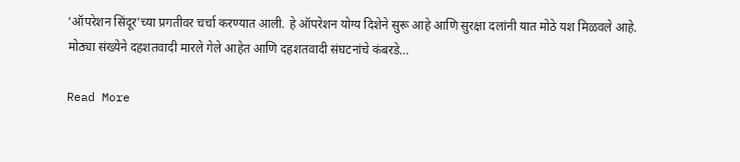‘ऑपरेशन सिंदूर’च्या प्रगतीवर चर्चा करण्यात आली. हे ऑपरेशन योग्य दिशेने सुरू आहे आणि सुरक्षा दलांनी यात मोठे यश मिळवले आहे. मोठ्या संख्येने दहशतवादी मारले गेले आहेत आणि दहशतवादी संघटनांचे कंबरडे…

Read More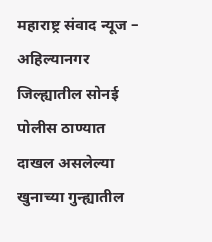महाराष्ट्र संवाद न्यूज –  अहिल्यानगर जिल्ह्यातील सोनई पोलीस ठाण्यात दाखल असलेल्या खुनाच्या गुन्ह्यातील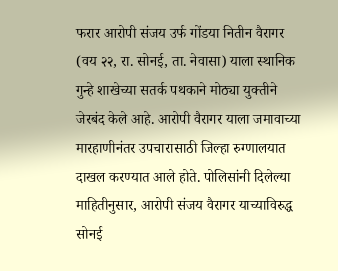फरार आरोपी संजय उर्फ गोंडया नितीन वैरागर (वय २२, रा. सोनई, ता. नेवासा) याला स्थानिक गुन्हे शाखेच्या सतर्क पथकाने मोठ्या युक्तीने जेरबंद केले आहे. आरोपी वैरागर याला जमावाच्या मारहाणीनंतर उपचारासाठी जिल्हा रुग्णालयात दाखल करण्यात आले होते. पोलिसांनी दिलेल्या माहितीनुसार, आरोपी संजय वैरागर याच्याविरुद्ध सोनई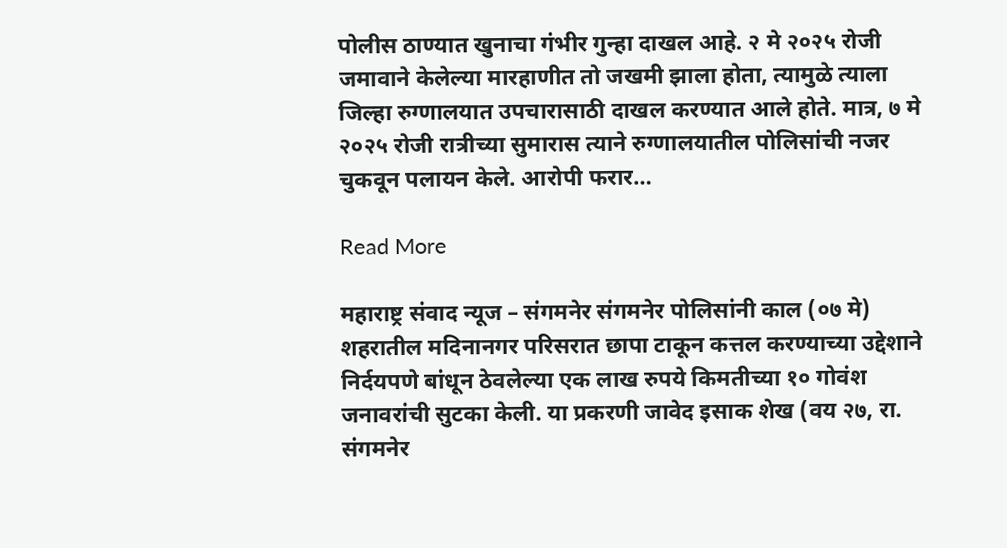पोलीस ठाण्यात खुनाचा गंभीर गुन्हा दाखल आहे. २ मे २०२५ रोजी जमावाने केलेल्या मारहाणीत तो जखमी झाला होता, त्यामुळे त्याला जिल्हा रुग्णालयात उपचारासाठी दाखल करण्यात आले होते. मात्र, ७ मे २०२५ रोजी रात्रीच्या सुमारास त्याने रुग्णालयातील पोलिसांची नजर चुकवून पलायन केले. आरोपी फरार…

Read More

महाराष्ट्र संवाद न्यूज – संगमनेर संगमनेर पोलिसांनी काल (०७ मे) शहरातील मदिनानगर परिसरात छापा टाकून कत्तल करण्याच्या उद्देशाने निर्दयपणे बांधून ठेवलेल्या एक लाख रुपये किमतीच्या १० गोवंश जनावरांची सुटका केली. या प्रकरणी जावेद इसाक शेख (वय २७, रा. संगमनेर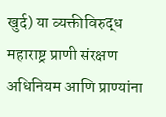खुर्द) या व्यक्तीविरुद्ध महाराष्ट्र प्राणी संरक्षण अधिनियम आणि प्राण्यांना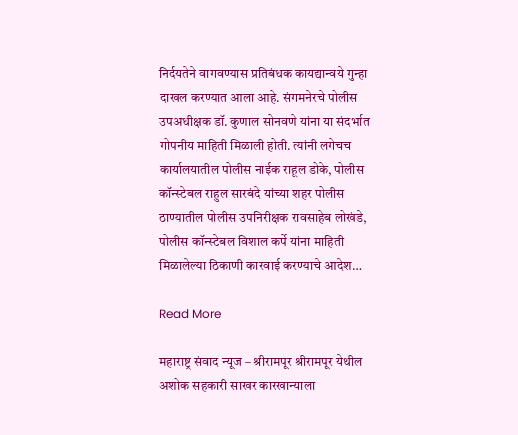निर्दयतेने वागवण्यास प्रतिबंधक कायद्यान्वये गुन्हा दाखल करण्यात आला आहे. संगमनेरचे पोलीस उपअधीक्षक डॉ. कुणाल सोनवणे यांना या संदर्भात गोपनीय माहिती मिळाली होती. त्यांनी लगेचच कार्यालयातील पोलीस नाईक राहूल डोके, पोलीस कॉन्स्टेबल राहुल सारबंदे यांच्या शहर पोलीस ठाण्यातील पोलीस उपनिरीक्षक रावसाहेब लोखंडे, पोलीस कॉन्स्टेबल विशाल कर्पे यांना माहिती मिळालेल्या ठिकाणी कारवाई करण्याचे आदेश…

Read More

महाराष्ट्र संवाद न्यूज – श्रीरामपूर श्रीरामपूर येथील अशोक सहकारी साखर कारखान्याला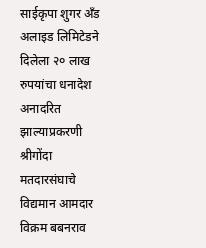साईकृपा शुगर अँड अलाइड लिमिटेडने दिलेला २० लाख रुपयांचा धनादेश अनादरित झाल्याप्रकरणी श्रीगोंदा मतदारसंघाचे विद्यमान आमदार विक्रम बबनराव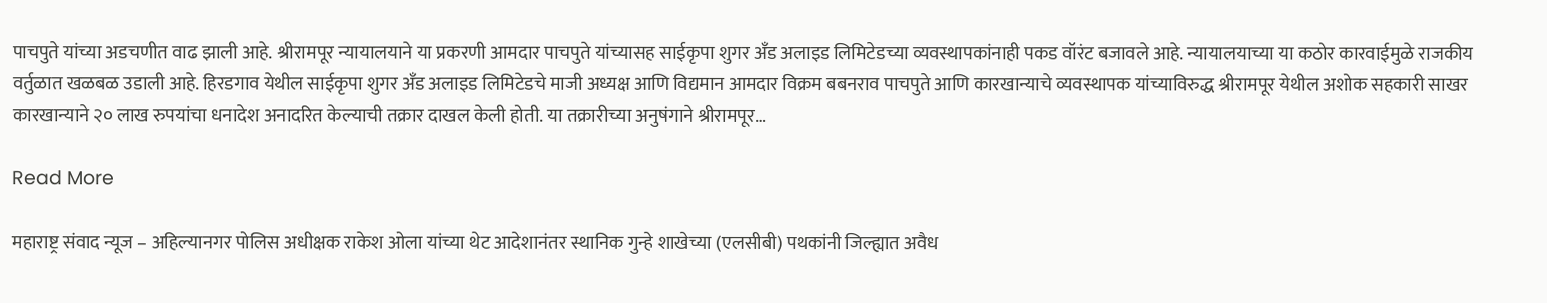पाचपुते यांच्या अडचणीत वाढ झाली आहे. श्रीरामपूर न्यायालयाने या प्रकरणी आमदार पाचपुते यांच्यासह साईकृपा शुगर अँड अलाइड लिमिटेडच्या व्यवस्थापकांनाही पकड वॉरंट बजावले आहे. न्यायालयाच्या या कठोर कारवाईमुळे राजकीय वर्तुळात खळबळ उडाली आहे. हिरडगाव येथील साईकृपा शुगर अँड अलाइड लिमिटेडचे माजी अध्यक्ष आणि विद्यमान आमदार विक्रम बबनराव पाचपुते आणि कारखान्याचे व्यवस्थापक यांच्याविरुद्ध श्रीरामपूर येथील अशोक सहकारी साखर कारखान्याने २० लाख रुपयांचा धनादेश अनादरित केल्याची तक्रार दाखल केली होती. या तक्रारीच्या अनुषंगाने श्रीरामपूर…

Read More

महाराष्ट्र संवाद न्यूज – अहिल्यानगर पोलिस अधीक्षक राकेश ओला यांच्या थेट आदेशानंतर स्थानिक गुन्हे शाखेच्या (एलसीबी) पथकांनी जिल्ह्यात अवैध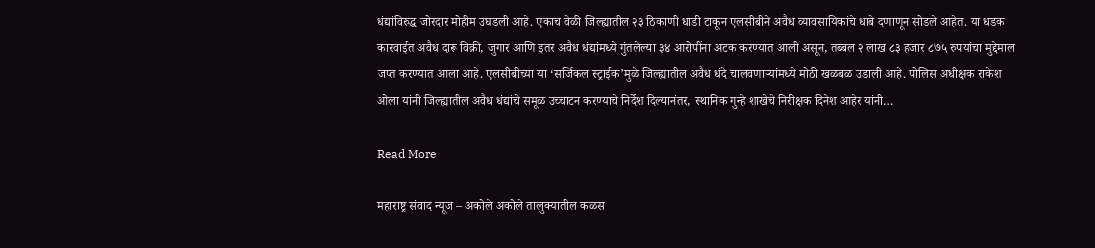धंद्यांविरुद्ध जोरदार मोहीम उघडली आहे. एकाच वेळी जिल्ह्यातील २३ ठिकाणी धाडी टाकून एलसीबीने अवैध व्यावसायिकांचे धाबे दणाणून सोडले आहेत. या धडक कारवाईत अवैध दारू विक्री, जुगार आणि इतर अवैध धंद्यांमध्ये गुंतलेल्या ३४ आरोपींना अटक करण्यात आली असून, तब्बल २ लाख ८३ हजार ८७५ रुपयांचा मुद्देमाल जप्त करण्यात आला आहे. एलसीबीच्या या ‘सर्जिकल स्ट्राईक’मुळे जिल्ह्यातील अवैध धंदे चालवणाऱ्यांमध्ये मोठी खळबळ उडाली आहे. पोलिस अधीक्षक राकेश ओला यांनी जिल्ह्यातील अवैध धंद्यांचे समूळ उच्चाटन करण्याचे निर्देश दिल्यानंतर, स्थानिक गुन्हे शाखेचे निरीक्षक दिनेश आहेर यांनी…

Read More

महाराष्ट्र संवाद न्यूज – अकोले अकोले तालुक्यातील कळस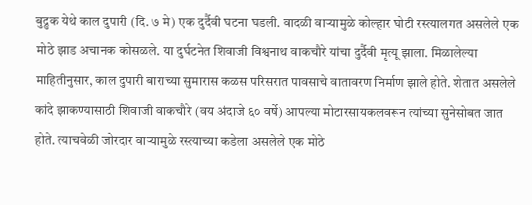बुद्रुक येथे काल दुपारी (दि. ७ मे) एक दुर्दैवी घटना घडली. वादळी वाऱ्यामुळे कोल्हार घोटी रस्त्यालगत असलेले एक मोठे झाड अचानक कोसळले. या दुर्घटनेत शिवाजी विश्वनाथ वाकचौरे यांचा दुर्दैवी मृत्यू झाला. मिळालेल्या माहितीनुसार, काल दुपारी बाराच्या सुमारास कळस परिसरात पावसाचे वातावरण निर्माण झाले होते. शेतात असलेले कांदे झाकण्यासाठी शिवाजी वाकचौरे (वय अंदाजे ६० वर्षे) आपल्या मोटारसायकलवरून त्यांच्या सुनेसोबत जात होते. त्याचवेळी जोरदार वाऱ्यामुळे रस्त्याच्या कडेला असलेले एक मोठे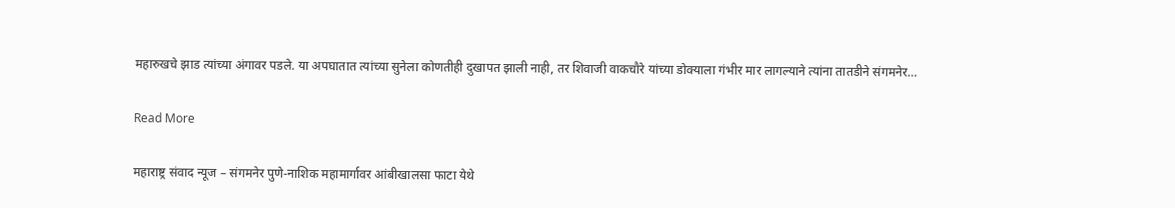महारुखचे झाड त्यांच्या अंगावर पडले. या अपघातात त्यांच्या सुनेला कोणतीही दुखापत झाली नाही, तर शिवाजी वाकचौरे यांच्या डोक्याला गंभीर मार लागल्याने त्यांना तातडीने संगमनेर…

Read More

महाराष्ट्र संवाद न्यूज – संगमनेर पुणे-नाशिक महामार्गावर आंबीखालसा फाटा येथे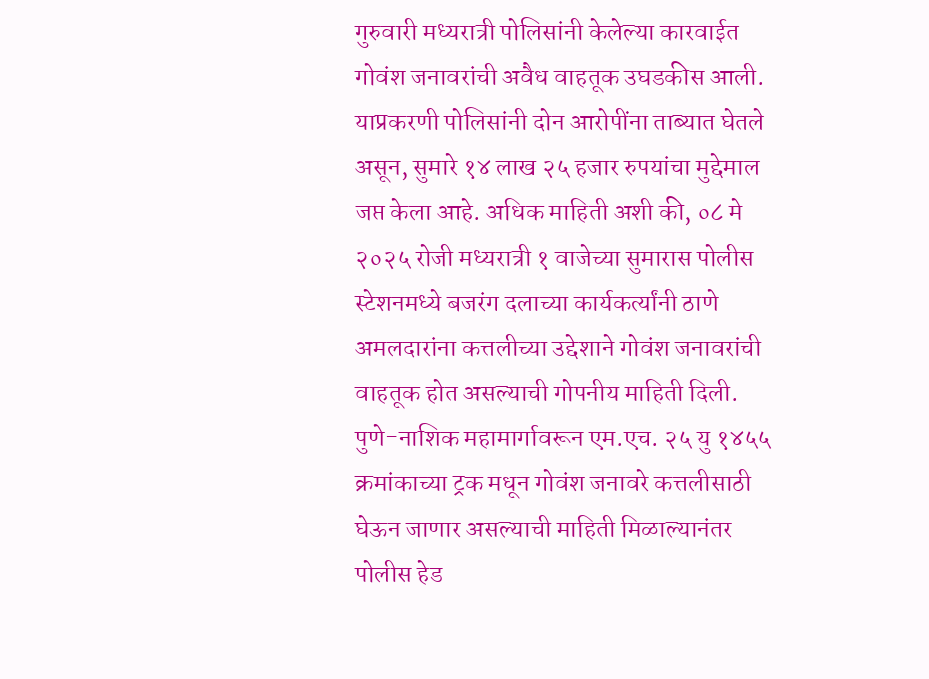गुरुवारी मध्यरात्री पोलिसांनी केलेल्या कारवाईत गोवंश जनावरांची अवैध वाहतूक उघडकीस आली. याप्रकरणी पोलिसांनी दोन आरोपींना ताब्यात घेतले असून, सुमारे १४ लाख २५ हजार रुपयांचा मुद्देमाल जप्त केला आहे. अधिक माहिती अशी की, ०८ मे २०२५ रोजी मध्यरात्री १ वाजेच्या सुमारास पोलीस स्टेशनमध्ये बजरंग दलाच्या कार्यकर्त्यांनी ठाणे अमलदारांना कत्तलीच्या उद्देशाने गोवंश जनावरांची वाहतूक होत असल्याची गोपनीय माहिती दिली. पुणे-नाशिक महामार्गावरून एम.एच. २५ यु १४५५ क्रमांकाच्या ट्रक मधून गोवंश जनावरे कत्तलीसाठी घेऊन जाणार असल्याची माहिती मिळाल्यानंतर पोलीस हेड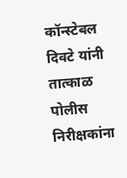कॉन्स्टेबल दिवटे यांनी तात्काळ पोलीस निरीक्षकांना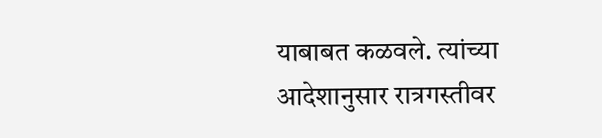याबाबत कळवले. त्यांच्या आदेशानुसार रात्रगस्तीवर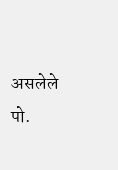असलेले पो.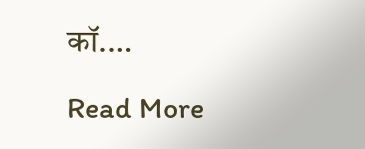कॉ.…

Read More